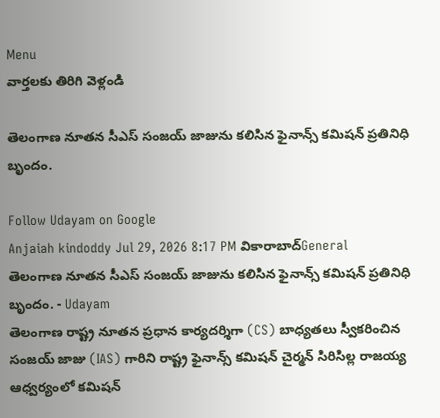Menu
వార్తలకు తిరిగి వెళ్లండి

తెలంగాణ నూతన సీఎస్‌ సంజయ్ జాజును కలిసిన ఫైనాన్స్ కమిషన్ ప్రతినిధి బృందం.

Follow Udayam on Google
Anjaiah kindoddy Jul 29, 2026 8:17 PM వికారాబాద్General
తెలంగాణ నూతన సీఎస్‌ సంజయ్ జాజును కలిసిన ఫైనాన్స్ కమిషన్ ప్రతినిధి బృందం. - Udayam
తెలంగాణ రాష్ట్ర నూతన ప్రధాన కార్యదర్శిగా (CS) బాధ్యతలు స్వీకరించిన సంజయ్ జాజు (IAS) గారిని రాష్ట్ర ఫైనాన్స్ కమిషన్ చైర్మన్ సిరిసిల్ల రాజయ్య ఆధ్వర్యంలో కమిషన్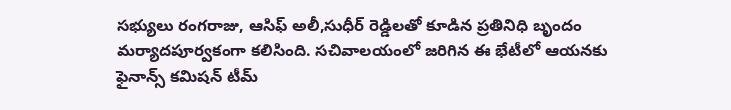సభ్యులు రంగరాజు, ఆసిఫ్ అలీ,సుధీర్ రెడ్డిలతో కూడిన ప్రతినిధి బృందం మర్యాదపూర్వకంగా కలిసింది. సచివాలయంలో జరిగిన ఈ భేటీలో ఆయనకు ఫైనాన్స్ కమిషన్ టీమ్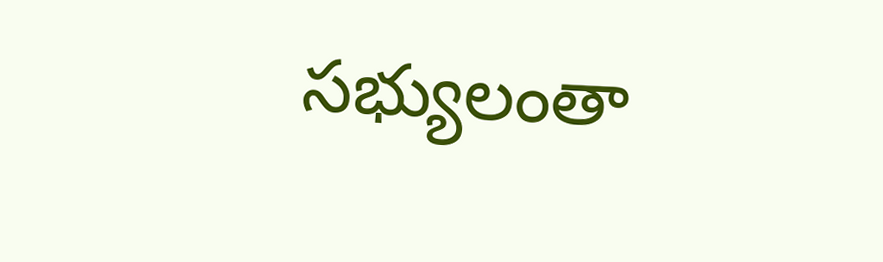సభ్యులంతా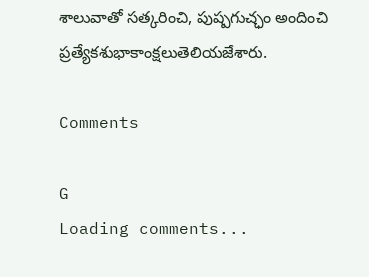శాలువాతో సత్కరించి, పుష్పగుచ్ఛం అందించి ప్రత్యేకశుభాకాంక్షలుతెలియజేశారు.

Comments

G
Loading comments...